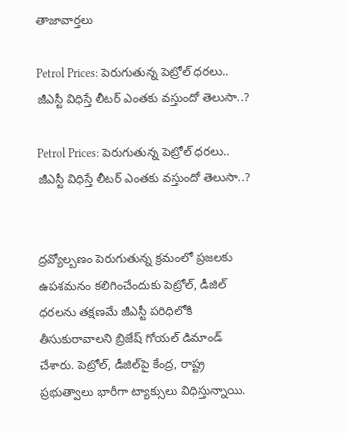తాజావార్తలు

Petrol Prices: పెరుగుతున్న పెట్రోల్ ధరలు.. జీఎస్టీ విధిస్తే లీటర్ ఎంతకు వస్తుందో తెలుసా..?

Petrol Prices: పెరుగుతున్న పెట్రోల్ ధరలు.. జీఎస్టీ విధిస్తే లీటర్ ఎంతకు వస్తుందో తెలుసా..?


ద్రవ్యోల్బణం పెరుగుతున్న క్రమంలో ప్రజలకు ఉపశమనం కలిగించేందుకు పెట్రోల్, డీజిల్ ధరలను తక్షణమే జీఎస్టీ పరిధిలోకి తీసుకురావాలని బ్రిజేష్ గోయల్ డిమాండ్ చేశారు. పెట్రోల్, డీజిల్‌పై కేంద్ర, రాష్ట్ర ప్రభుత్వాలు భారీగా ట్యాక్సులు విధిస్తున్నాయి.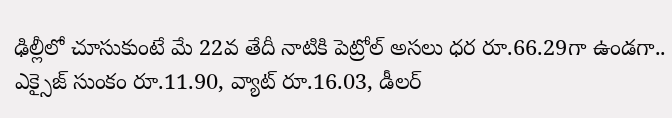ఢిల్లీలో చూసుకుంటే మే 22వ తేదీ నాటికి పెట్రోల్ అసలు ధర రూ.66.29గా ఉండగా.. ఎక్సైజ్ సుంకం రూ.11.90, వ్యాట్ రూ.16.03, డీలర్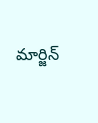మార్జిన్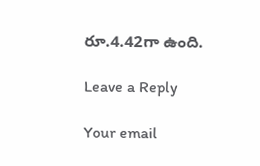రూ.4.42గా ఉంది.

Leave a Reply

Your email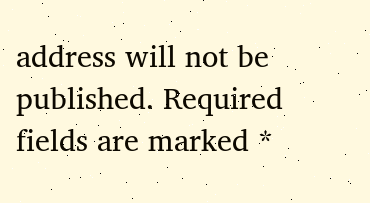address will not be published. Required fields are marked *